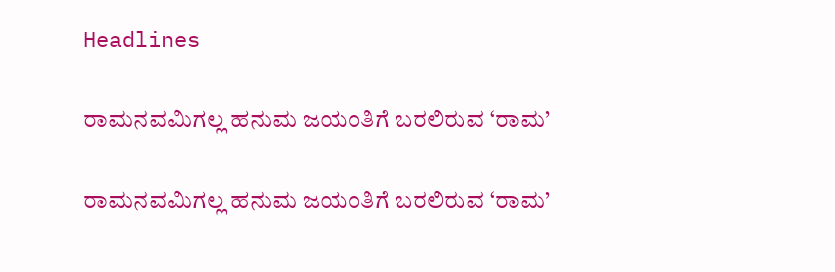Headlines

ರಾಮನವಮಿಗಲ್ಲ ಹನುಮ ಜಯಂತಿಗೆ ಬರಲಿರುವ ‘ರಾಮ’

ರಾಮನವಮಿಗಲ್ಲ ಹನುಮ ಜಯಂತಿಗೆ ಬರಲಿರುವ ‘ರಾಮ’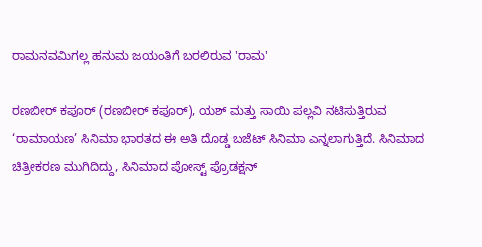ರಾಮನವಮಿಗಲ್ಲ ಹನುಮ ಜಯಂತಿಗೆ ಬರಲಿರುವ 'ರಾಮ'

ರಣಬೀರ್ ಕಪೂರ್ (ರಣಬೀರ್ ಕಪೂರ್), ಯಶ್ ಮತ್ತು ಸಾಯಿ ಪಲ್ಲವಿ ನಟಿಸುತ್ತಿರುವ ‘ರಾಮಾಯಣ’ ಸಿನಿಮಾ ಭಾರತದ ಈ ಅತಿ ದೊಡ್ಡ ಬಜೆಟ್ ಸಿನಿಮಾ ಎನ್ನಲಾಗುತ್ತಿದೆ. ಸಿನಿಮಾದ ಚಿತ್ರೀಕರಣ ಮುಗಿದಿದ್ದು, ಸಿನಿಮಾದ ಪೋಸ್ಟ್ ಪ್ರೊಡಕ್ಷನ್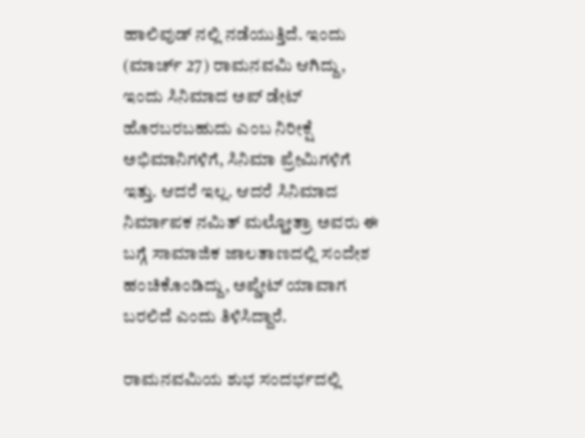ಹಾಲಿವುಡ್ ನಲ್ಲಿ ನಡೆಯುತ್ತಿದೆ. ಇಂದು (ಮಾರ್ಚ್ 27) ರಾಮನವಮಿ ಆಗಿದ್ದು, ಇಂದು ಸಿನಿಮಾದ ಅಪ್ ಡೇಟ್ ಹೊರಬರಬಹುದು ಎಂಬ ನಿರೀಕ್ಷೆ ಅಭಿಮಾನಿಗಳಿಗೆ, ಸಿನಿಮಾ ಪ್ರೇಮಿಗಳಿಗೆ ಇತ್ತು. ಆದರೆ ಇಲ್ಲ. ಆದರೆ ಸಿನಿಮಾದ ನಿರ್ಮಾಪಕ ನಮಿತ್ ಮಲ್ಹೋತ್ರಾ ಅವರು ಈ ಬಗ್ಗೆ ಸಾಮಾಜಿಕ ಜಾಲತಾಣದಲ್ಲಿ ಸಂದೇಶ ಹಂಚಿಕೊಂಡಿದ್ದು, ಅಪ್ಡೇಟ್ ಯಾವಾಗ ಬರಲಿದೆ ಎಂದು ತಿಳಿಸಿದ್ದಾರೆ.

ರಾಮನವಮಿಯ ಶುಭ ಸಂದರ್ಭದಲ್ಲಿ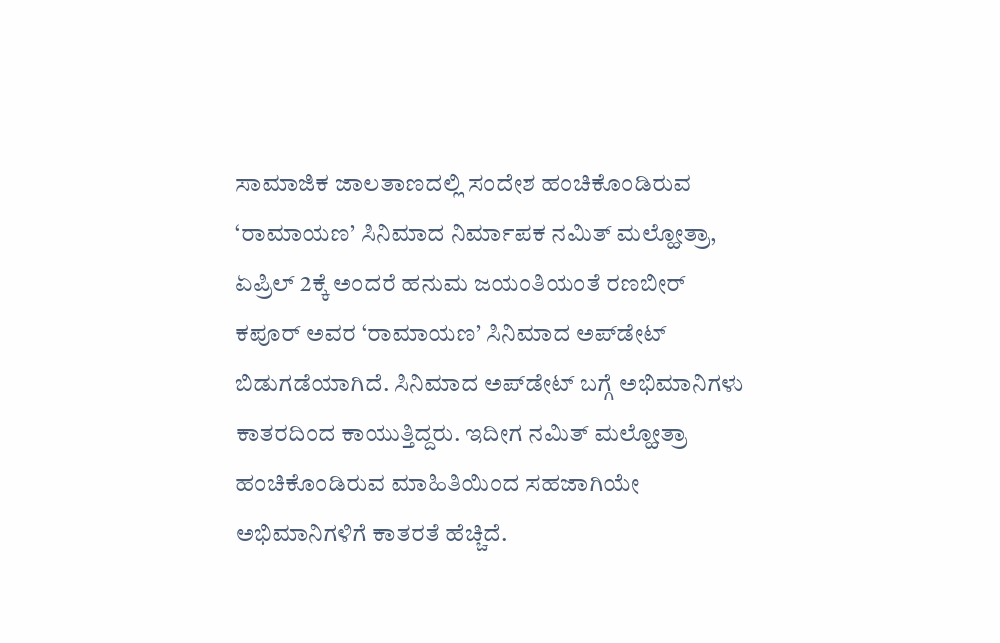ಸಾಮಾಜಿಕ ಜಾಲತಾಣದಲ್ಲಿ ಸಂದೇಶ ಹಂಚಿಕೊಂಡಿರುವ ‘ರಾಮಾಯಣ’ ಸಿನಿಮಾದ ನಿರ್ಮಾಪಕ ನಮಿತ್ ಮಲ್ಹೋತ್ರಾ, ಏಪ್ರಿಲ್ 2ಕ್ಕೆ ಅಂದರೆ ಹನುಮ ಜಯಂತಿಯಂತೆ ರಣಬೀರ್ ಕಪೂರ್ ಅವರ ‘ರಾಮಾಯಣ’ ಸಿನಿಮಾದ ಅಪ್‌ಡೇಟ್ ಬಿಡುಗಡೆಯಾಗಿದೆ. ಸಿನಿಮಾದ ಅಪ್‌ಡೇಟ್ ಬಗ್ಗೆ ಅಭಿಮಾನಿಗಳು ಕಾತರದಿಂದ ಕಾಯುತ್ತಿದ್ದರು. ಇದೀಗ ನಮಿತ್ ಮಲ್ಹೋತ್ರಾ ಹಂಚಿಕೊಂಡಿರುವ ಮಾಹಿತಿಯಿಂದ ಸಹಜಾಗಿಯೇ ಅಭಿಮಾನಿಗಳಿಗೆ ಕಾತರತೆ ಹೆಚ್ಚಿದೆ.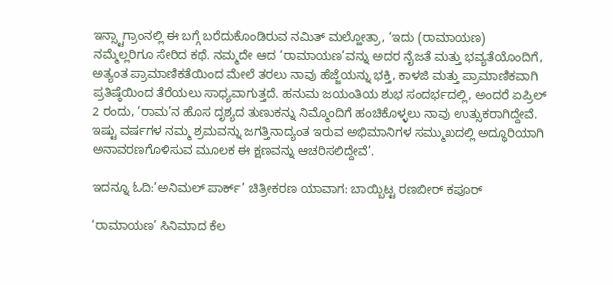ಇನ್ಸ್ಟಾಗ್ರಾಂನಲ್ಲಿ ಈ ಬಗ್ಗೆ ಬರೆದುಕೊಂಡಿರುವ ನಮಿತ್ ಮಲ್ಹೋತ್ರಾ, ‘ಇದು (ರಾಮಾಯಣ) ನಮ್ಮೆಲ್ಲರಿಗೂ ಸೇರಿದ ಕಥೆ. ನಮ್ಮದೇ ಆದ ‘ರಾಮಾಯಣ’ವನ್ನು ಅದರ ನೈಜತೆ ಮತ್ತು ಭವ್ಯತೆಯೊಂದಿಗೆ, ಅತ್ಯಂತ ಪ್ರಾಮಾಣಿಕತೆಯಿಂದ ಮೇಲೆ ತರಲು ನಾವು ಹೆಜ್ಜೆಯನ್ನು ಭಕ್ತಿ, ಕಾಳಜಿ ಮತ್ತು ಪ್ರಾಮಾಣಿಕವಾಗಿ ಪ್ರತಿಷ್ಠೆಯಿಂದ ತೆರೆಯಲು ಸಾಧ್ಯವಾಗುತ್ತದೆ. ಹನುಮ ಜಯಂತಿಯ ಶುಭ ಸಂದರ್ಭದಲ್ಲಿ, ಅಂದರೆ ಏಪ್ರಿಲ್ 2 ರಂದು, ‘ರಾಮ’ನ ಹೊಸ ದೃಶ್ಯದ ತುಣುಕನ್ನು ನಿಮ್ಮೊಂದಿಗೆ ಹಂಚಿಕೊಳ್ಳಲು ನಾವು ಉತ್ಸುಕರಾಗಿದ್ದೇವೆ. ಇಷ್ಟು ವರ್ಷಗಳ ನಮ್ಮ ಶ್ರಮವನ್ನು ಜಗತ್ತಿನಾದ್ಯಂತ ಇರುವ ಅಭಿಮಾನಿಗಳ ಸಮ್ಮುಖದಲ್ಲಿ ಅದ್ಧೂರಿಯಾಗಿ ಅನಾವರಣಗೊಳಿಸುವ ಮೂಲಕ ಈ ಕ್ಷಣವನ್ನು ಆಚರಿಸಲಿದ್ದೇವೆ’.

ಇದನ್ನೂ ಓದಿ:’ಅನಿಮಲ್ ಪಾರ್ಕ್’ ಚಿತ್ರೀಕರಣ ಯಾವಾಗ: ಬಾಯ್ಬಿಟ್ಟ ರಣಬೀರ್ ಕಪೂರ್

‘ರಾಮಾಯಣ’ ಸಿನಿಮಾದ ಕೆಲ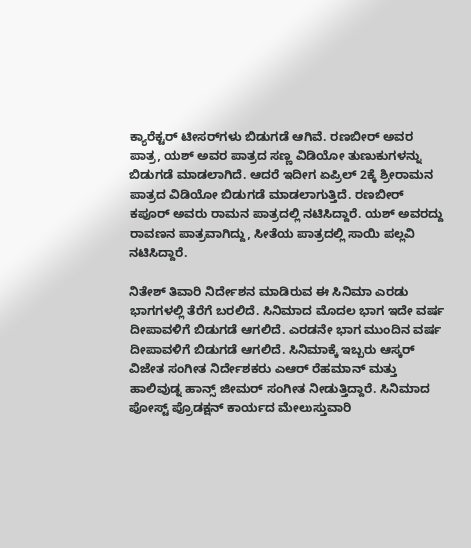ಕ್ಯಾರೆಕ್ಟರ್ ಟೀಸರ್‌ಗಳು ಬಿಡುಗಡೆ ಆಗಿವೆ. ರಣಬೀರ್ ಅವರ ಪಾತ್ರ, ಯಶ್ ಅವರ ಪಾತ್ರದ ಸಣ್ಣ ವಿಡಿಯೋ ತುಣುಕುಗಳನ್ನು ಬಿಡುಗಡೆ ಮಾಡಲಾಗಿದೆ. ಆದರೆ ಇದೀಗ ಏಪ್ರಿಲ್ 2ಕ್ಕೆ ಶ್ರೀರಾಮನ ಪಾತ್ರದ ವಿಡಿಯೋ ಬಿಡುಗಡೆ ಮಾಡಲಾಗುತ್ತಿದೆ. ರಣಬೀರ್ ಕಪೂರ್ ಅವರು ರಾಮನ ಪಾತ್ರದಲ್ಲಿ ನಟಿಸಿದ್ದಾರೆ. ಯಶ್ ಅವರದ್ದು ರಾವಣನ ಪಾತ್ರವಾಗಿದ್ದು, ಸೀತೆಯ ಪಾತ್ರದಲ್ಲಿ ಸಾಯಿ ಪಲ್ಲವಿ ನಟಿಸಿದ್ದಾರೆ.

ನಿತೇಶ್ ತಿವಾರಿ ನಿರ್ದೇಶನ ಮಾಡಿರುವ ಈ ಸಿನಿಮಾ ಎರಡು ಭಾಗಗಳಲ್ಲಿ ತೆರೆಗೆ ಬರಲಿದೆ. ಸಿನಿಮಾದ ಮೊದಲ ಭಾಗ ಇದೇ ವರ್ಷ ದೀಪಾವಳಿಗೆ ಬಿಡುಗಡೆ ಆಗಲಿದೆ. ಎರಡನೇ ಭಾಗ ಮುಂದಿನ ವರ್ಷ ದೀಪಾವಳಿಗೆ ಬಿಡುಗಡೆ ಆಗಲಿದೆ. ಸಿನಿಮಾಕ್ಕೆ ಇಬ್ಬರು ಆಸ್ಕರ್ ವಿಜೇತ ಸಂಗೀತ ನಿರ್ದೇಶಕರು ಎಆರ್ ರೆಹಮಾನ್ ಮತ್ತು ಹಾಲಿವುಡ್ನ ಹಾನ್ಸ್ ಜೀಮರ್ ಸಂಗೀತ ನೀಡುತ್ತಿದ್ದಾರೆ. ಸಿನಿಮಾದ ಪೋಸ್ಟ್ ಪ್ರೊಡಕ್ಷನ್ ಕಾರ್ಯದ ಮೇಲುಸ್ತುವಾರಿ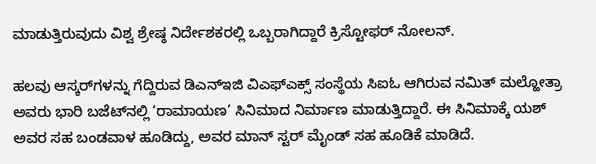ಮಾಡುತ್ತಿರುವುದು ವಿಶ್ವ ಶ್ರೇಷ್ಠ ನಿರ್ದೇಶಕರಲ್ಲಿ ಒಬ್ಬರಾಗಿದ್ದಾರೆ ಕ್ರಿಸ್ಟೋಫರ್ ನೋಲನ್.

ಹಲವು ಆಸ್ಕರ್‌ಗಳನ್ನು ಗೆದ್ದಿರುವ ಡಿಎನ್‌ಇಜಿ ವಿಎಫ್‌ಎಕ್ಸ್ ಸಂಸ್ಥೆಯ ಸಿಐಓ ಆಗಿರುವ ನಮಿತ್ ಮಲ್ಹೋತ್ರಾ ಅವರು ಭಾರಿ ಬಜೆಟ್‌ನಲ್ಲಿ ‘ರಾಮಾಯಣ’ ಸಿನಿಮಾದ ನಿರ್ಮಾಣ ಮಾಡುತ್ತಿದ್ದಾರೆ. ಈ ಸಿನಿಮಾಕ್ಕೆ ಯಶ್ ಅವರ ಸಹ ಬಂಡವಾಳ ಹೂಡಿದ್ದು, ಅವರ ಮಾನ್ ಸ್ಟರ್ ಮೈಂಡ್ ಸಹ ಹೂಡಿಕೆ ಮಾಡಿದೆ.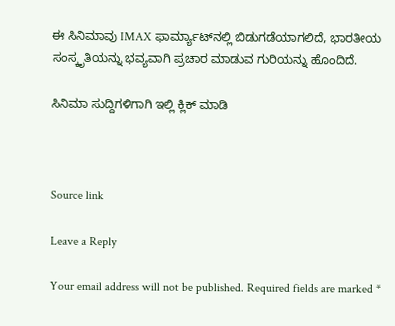ಈ ಸಿನಿಮಾವು IMAX ಫಾರ್ಮ್ಯಾಟ್‌ನಲ್ಲಿ ಬಿಡುಗಡೆಯಾಗಲಿದೆ, ಭಾರತೀಯ ಸಂಸ್ಕೃತಿಯನ್ನು ಭವ್ಯವಾಗಿ ಪ್ರಚಾರ ಮಾಡುವ ಗುರಿಯನ್ನು ಹೊಂದಿದೆ.

ಸಿನಿಮಾ ಸುದ್ದಿಗಳಿಗಾಗಿ ಇಲ್ಲಿ ಕ್ಲಿಕ್ ಮಾಡಿ



Source link

Leave a Reply

Your email address will not be published. Required fields are marked *